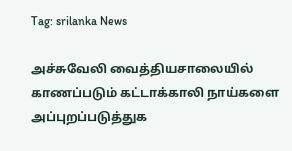Tag: srilanka News

அச்சுவேலி வைத்தியசாலையில் காணப்படும் கட்டாக்காலி நாய்களை அப்புறப்படுத்துக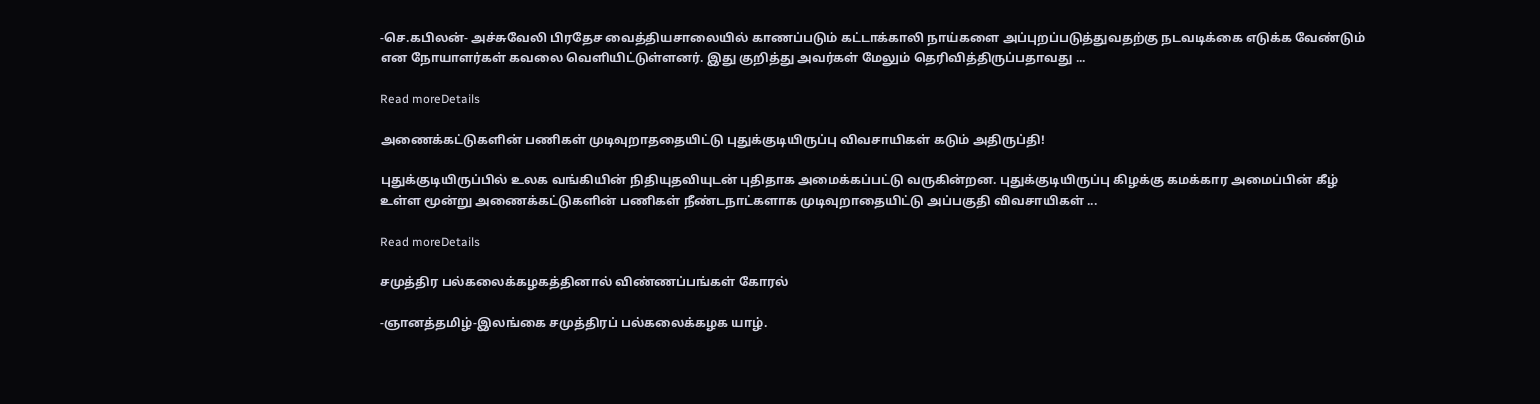-செ.கபிலன்- அச்சுவேலி பிரதேச வைத்தியசாலையில் காணப்படும் கட்டாக்காலி நாய்களை அப்புறப்படுத்துவதற்கு நடவடிக்கை எடுக்க வேண்டும் என நோயாளர்கள் கவலை வெளியிட்டுள்ளனர். இது குறித்து அவர்கள் மேலும் தெரிவித்திருப்பதாவது ...

Read moreDetails

அணைக்கட்டுகளின் பணிகள் முடிவுறாததையிட்டு புதுக்குடியிருப்பு விவசாயிகள் கடும் அதிருப்தி!

புதுக்குடியிருப்பில் உலக வங்கியின் நிதியுதவியுடன் புதிதாக அமைக்கப்பட்டு வருகின்றன. புதுக்குடியிருப்பு கிழக்கு கமக்கார அமைப்பின் கீழ் உள்ள மூன்று அணைக்கட்டுகளின் பணிகள் நீண்டநாட்களாக முடிவுறாதையிட்டு அப்பகுதி விவசாயிகள் ...

Read moreDetails

சமுத்திர பல்கலைக்கழகத்தினால் விண்ணப்பங்கள் கோரல்

-ஞானத்தமிழ்-இலங்கை சமுத்திரப் பல்கலைக்கழக யாழ்.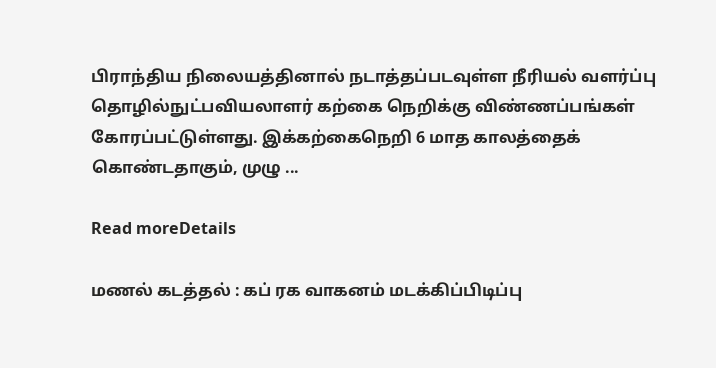பிராந்திய நிலையத்தினால் நடாத்தப்படவுள்ள நீரியல் வளர்ப்பு தொழில்நுட்பவியலாளர் கற்கை நெறிக்கு விண்ணப்பங்கள் கோரப்பட்டுள்ளது. இக்கற்கைநெறி 6 மாத காலத்தைக் கொண்டதாகும், முழு ...

Read moreDetails

மணல் கடத்தல் : கப் ரக வாகனம் மடக்கிப்பிடிப்பு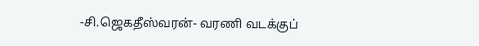-சி.ஜெகதீஸ்வரன்- வரணி வடக்குப்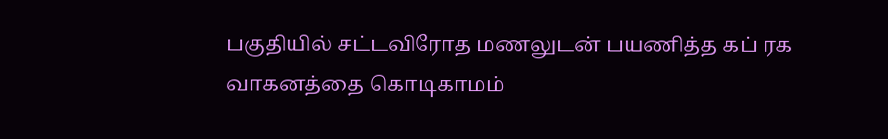பகுதியில் சட்டவிரோத மணலுடன் பயணித்த கப் ரக வாகனத்தை கொடிகாமம்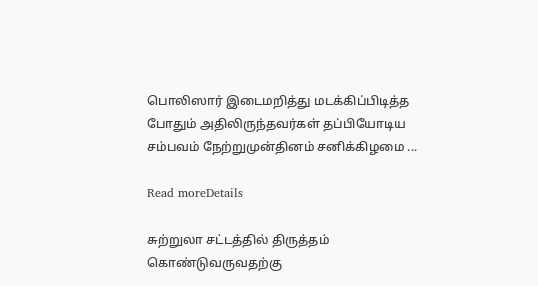பொலிஸார் இடைமறித்து மடக்கிப்பிடித்த போதும் அதிலிருந்தவர்கள் தப்பியோடிய சம்பவம் நேற்றுமுன்தினம் சனிக்கிழமை ...

Read moreDetails

சுற்றுலா சட்டத்தில் திருத்தம் கொண்டுவருவதற்கு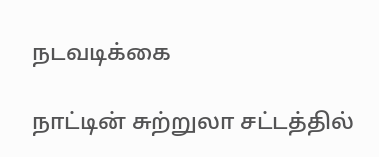நடவடிக்கை

நாட்டின் சுற்றுலா சட்டத்தில்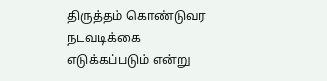திருத்தம் கொண்டுவர நடவடிக்கை எடுக்கப்படும் என்று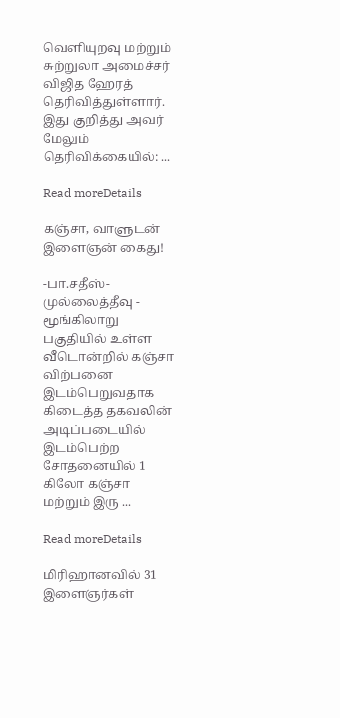வெளியுறவு மற்றும் சுற்றுலா அமைச்சர் விஜித ஹேரத் தெரிவித்துள்ளார். இது குறித்து அவர் மேலும் தெரிவிக்கையில்: ...

Read moreDetails

கஞ்சா, வாளுடன் இளைஞன் கைது!

-பா.சதீஸ்- முல்லைத்தீவு - மூங்கிலாறு பகுதியில் உள்ள வீடொன்றில் கஞ்சா விற்பனை இடம்பெறுவதாக கிடைத்த தகவலின் அடிப்படையில் இடம்பெற்ற சோதனையில் 1 கிலோ கஞ்சா மற்றும் இரு ...

Read moreDetails

மிரிஹானவில் 31 இளைஞர்கள்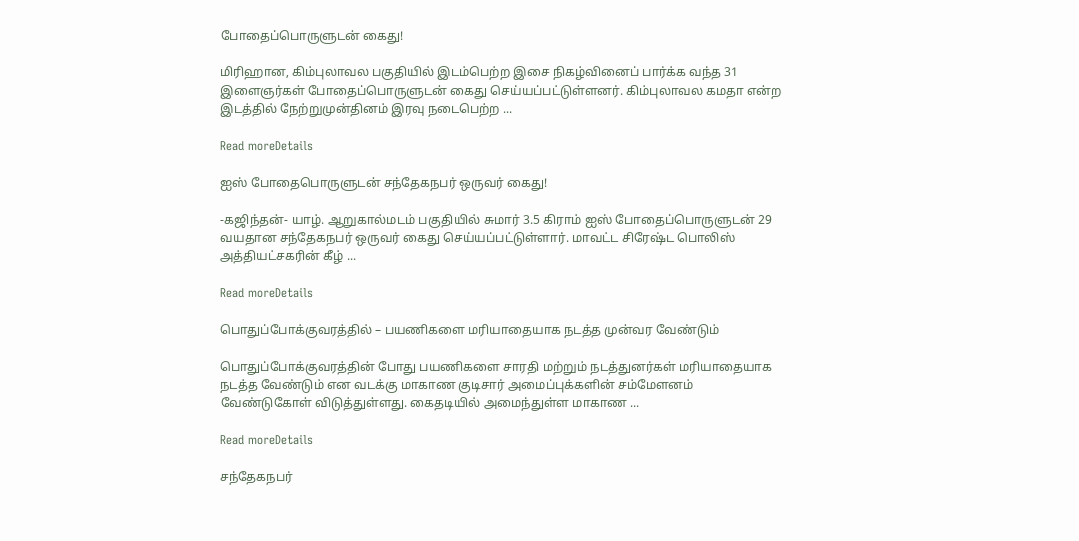போதைப்பொருளுடன் கைது!

மிரிஹான, கிம்புலாவல பகுதியில் இடம்பெற்ற இசை நிகழ்வினைப் பார்க்க வந்த 31 இளைஞர்கள் போதைப்பொருளுடன் கைது செய்யப்பட்டுள்ளனர். கிம்புலாவல கமதா என்ற இடத்தில் நேற்றுமுன்தினம் இரவு நடைபெற்ற ...

Read moreDetails

ஐஸ் போதைபொருளுடன் சந்தேகநபர் ஒருவர் கைது!

-கஜிந்தன்- யாழ். ஆறுகால்மடம் பகுதியில் சுமார் 3.5 கிராம் ஐஸ் போதைப்பொருளுடன் 29 வயதான சந்தேகநபர் ஒருவர் கைது செய்யப்பட்டுள்ளார். மாவட்ட சிரேஷ்ட பொலிஸ் அத்தியட்சகரின் கீழ் ...

Read moreDetails

பொதுப்போக்குவரத்தில் – பயணிகளை மரியாதையாக நடத்த முன்வர வேண்டும்

பொதுப்போக்குவரத்தின் போது பயணிகளை சாரதி மற்றும் நடத்துனர்கள் மரியாதையாக நடத்த வேண்டும் என வடக்கு மாகாண குடிசார் அமைப்புக்களின் சம்மேளனம் வேண்டுகோள் விடுத்துள்ளது. கைதடியில் அமைந்துள்ள மாகாண ...

Read moreDetails

சந்தேகநபர்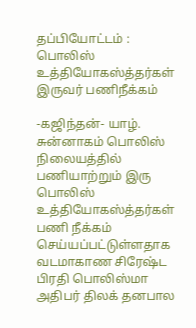தப்பியோட்டம் : பொலிஸ் உத்தியோகஸ்த்தர்கள் இருவர் பணிநீக்கம்

-கஜிந்தன்- யாழ். சுன்னாகம் பொலிஸ் நிலையத்தில் பணியாற்றும் இரு பொலிஸ் உத்தியோகஸ்த்தர்கள் பணி நீக்கம் செய்யப்பட்டுள்ளதாக வடமாகாண சிரேஷ்ட பிரதி பொலிஸ்மா அதிபர் திலக் தனபால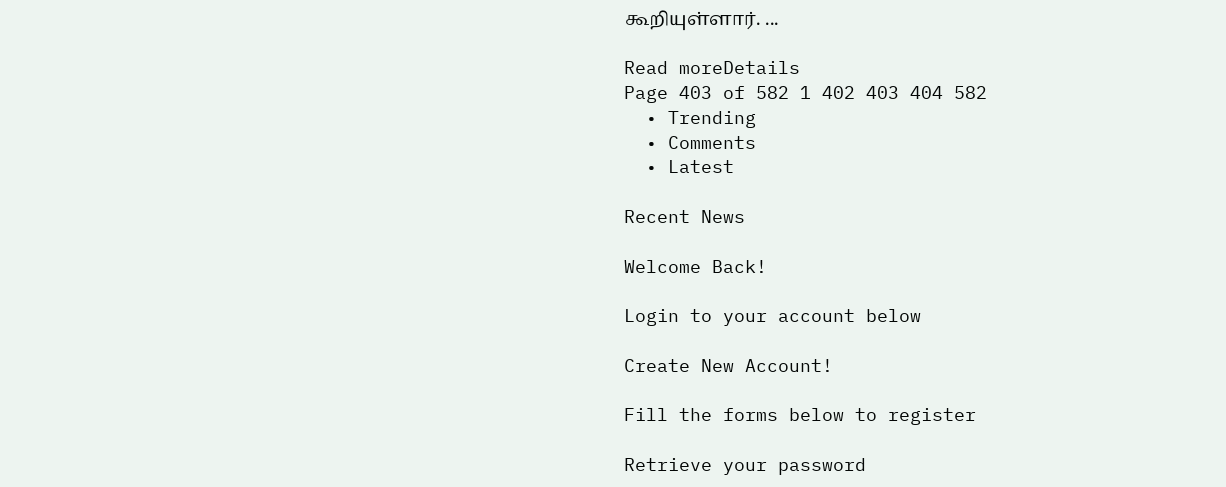கூறியுள்ளார். ...

Read moreDetails
Page 403 of 582 1 402 403 404 582
  • Trending
  • Comments
  • Latest

Recent News

Welcome Back!

Login to your account below

Create New Account!

Fill the forms below to register

Retrieve your password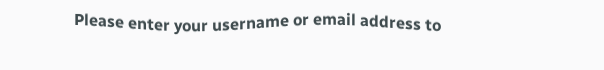Please enter your username or email address to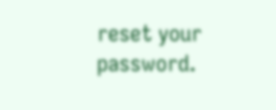reset your password.